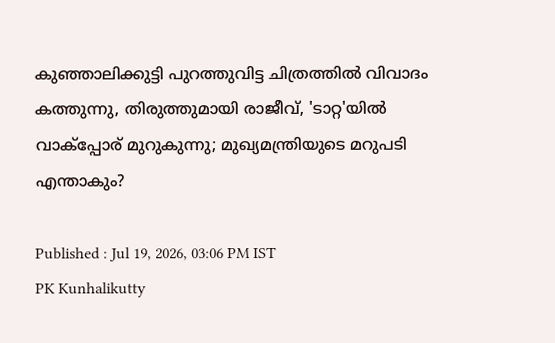കുഞ്ഞാലിക്കുട്ടി പുറത്തുവിട്ട ചിത്രത്തിൽ വിവാദം കത്തുന്നു, തിരുത്തുമായി രാജീവ്, 'ടാറ്റ'യിൽ വാക്പ്പോര് മുറുകുന്നു; മുഖ്യമന്ത്രിയുടെ മറുപടി എന്താകും?

Published : Jul 19, 2026, 03:06 PM IST
PK Kunhalikutty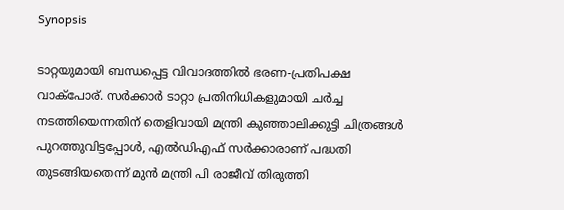Synopsis

ടാറ്റയുമായി ബന്ധപ്പെട്ട വിവാദത്തിൽ ഭരണ-പ്രതിപക്ഷ വാക്പോര്. സർക്കാർ ടാറ്റാ പ്രതിനിധികളുമായി ചർച്ച നടത്തിയെന്നതിന് തെളിവായി മന്ത്രി കുഞ്ഞാലിക്കുട്ടി ചിത്രങ്ങൾ പുറത്തുവിട്ടപ്പോൾ, എൽഡിഎഫ് സർക്കാരാണ് പദ്ധതി തുടങ്ങിയതെന്ന് മുൻ മന്ത്രി പി രാജീവ് തിരുത്തി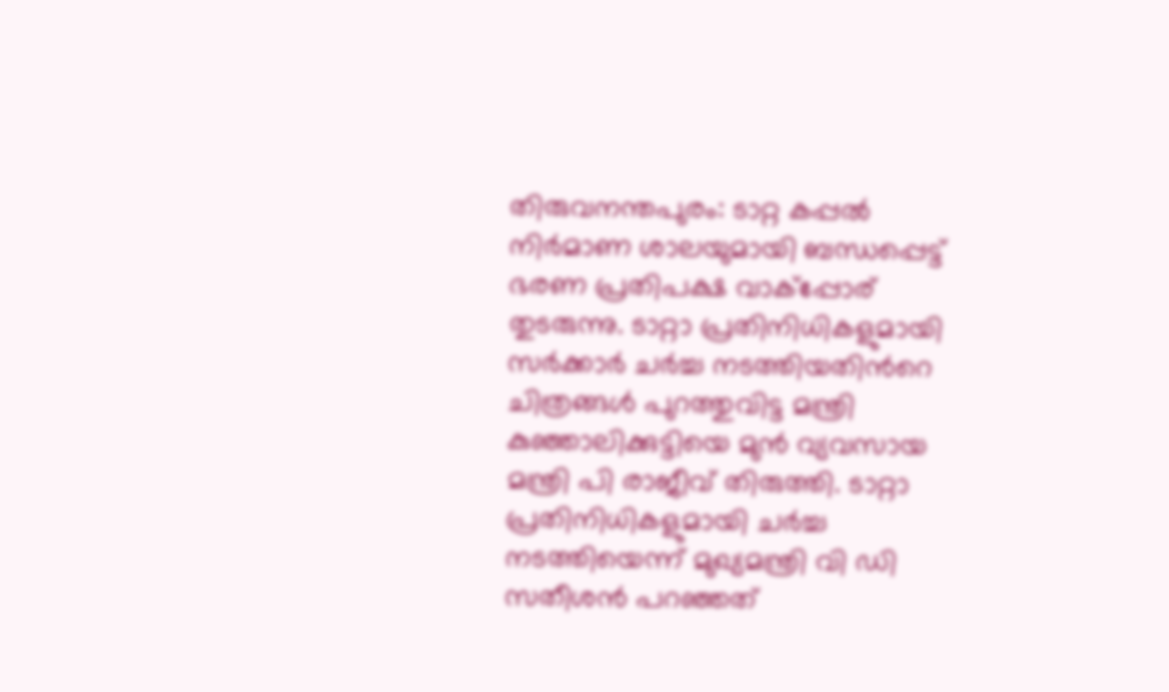തിരുവനന്തപുരം: ടാറ്റ കപ്പല്‍ നിര്‍മാണ ശാലയുമായി ബന്ധപ്പെട്ട് ഭരണ പ്രതിപക്ഷ വാക്പ്പോര് തുടരുന്നു. ടാറ്റാ പ്രതിനിധികളുമായി സര്‍ക്കാര്‍ ചര്‍ച്ച നടത്തിയതിന്‍റെ ചിത്രങ്ങള്‍ പുറത്തുവിട്ട മന്ത്രി കു‍ഞ്ഞാലിക്കുട്ടിയെ മുന്‍ വ്യവസായ മന്ത്രി പി രാജീവ് തിരുത്തി. ടാറ്റാ പ്രതിനിധികളുമായി ചർച്ച നടത്തിയെന്ന് മുഖ്യമന്ത്രി വി ഡി സതീശൻ പറഞ്ഞത്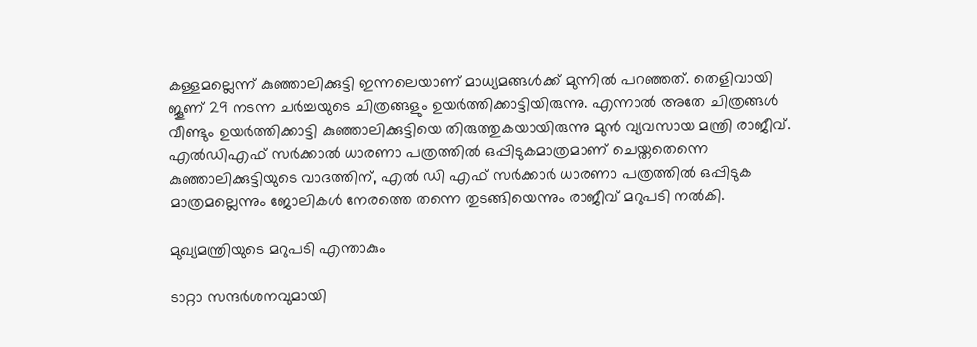കള്ളമല്ലെന്ന് കുഞ്ഞാലിക്കുട്ടി ഇന്നലെയാണ് മാധ്യമങ്ങള്‍ക്ക് മുന്നില്‍ പറഞ്ഞത്. തെളിവായി ജൂണ് 29 നടന്ന ചര്‍ച്ചയുടെ ചിത്രങ്ങളും ഉയര്‍ത്തിക്കാട്ടിയിരുന്നു. എന്നാല്‍ അതേ ചിത്രങ്ങള്‍ വീണ്ടും ഉയര്‍ത്തിക്കാട്ടി കുഞ്ഞാലിക്കുട്ടിയെ തിരുത്തുകയായിരുന്നു മുന്‍ വ്യവസായ മന്ത്രി രാജീവ്. എല്‍ഡിഎഫ് സര്‍ക്കാല്‍ ധാരണാ പത്രത്തില്‍ ഒപ്പിടുകമാത്രമാണ് ചെയ്തതെന്നെ കുഞ്ഞാലിക്കുട്ടിയുടെ വാദത്തിന്, എല്‍ ഡി എഫ് സര്‍ക്കാര്‍ ധാരണാ പത്രത്തില്‍ ഒപ്പിടുക മാത്രമല്ലെന്നും ജോലികള്‍ നേരത്തെ തന്നെ തുടങ്ങിയെന്നും രാജീവ് മറുപടി നൽകി.

മുഖ്യമന്ത്രിയുടെ മറുപടി എന്താകും

ടാറ്റാ സന്ദർശനവുമായി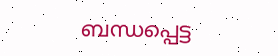ബന്ധപ്പെട്ട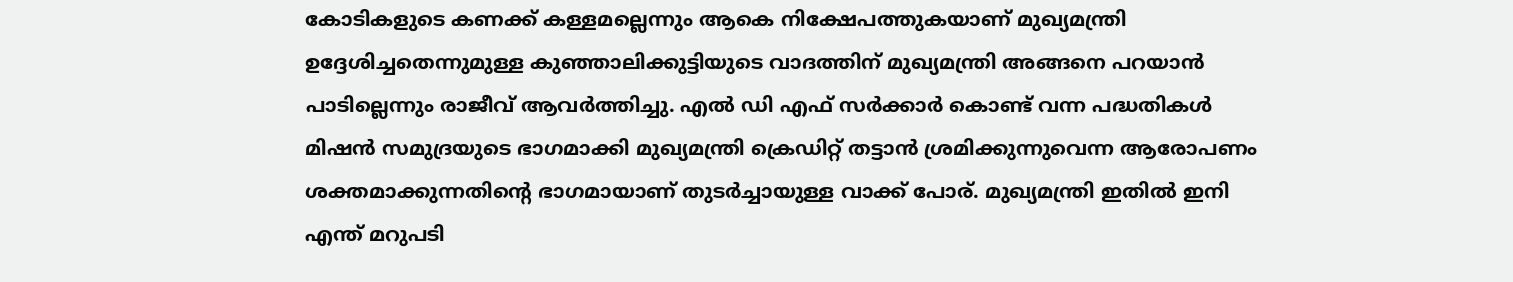കോടികളുടെ കണക്ക് കള്ളമല്ലെന്നും ആകെ നിക്ഷേപത്തുകയാണ് മുഖ്യമന്ത്രി ഉദ്ദേശിച്ചതെന്നുമുള്ള കുഞ്ഞാലിക്കുട്ടിയുടെ വാദത്തിന് മുഖ്യമന്ത്രി അങ്ങനെ പറയാന്‍ പാടില്ലെന്നും രാജീവ് ആവര്‍ത്തിച്ചു. എൽ ഡി എഫ് സർക്കാർ കൊണ്ട് വന്ന പദ്ധതികൾ മിഷൻ സമുദ്രയുടെ ഭാഗമാക്കി മുഖ്യമന്ത്രി ക്രെഡിറ്റ് തട്ടാൻ ശ്രമിക്കുന്നുവെന്ന ആരോപണം ശക്തമാക്കുന്നതിന്‍റെ ഭാഗമായാണ് തുടര്‍ച്ചായുള്ള വാക്ക് പോര്. മുഖ്യമന്ത്രി ഇതില്‍ ഇനി എന്ത് മറുപടി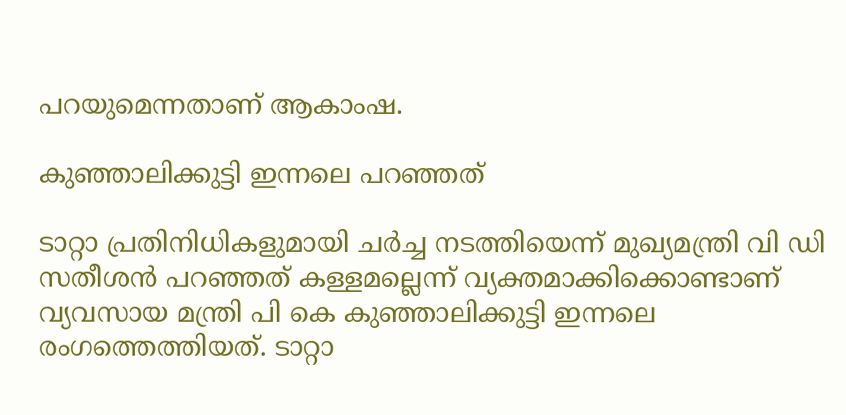പറയുമെന്നതാണ് ആകാംഷ.

കുഞ്ഞാലിക്കുട്ടി ഇന്നലെ പറഞ്ഞത്

ടാറ്റാ പ്രതിനിധികളുമായി ചർച്ച നടത്തിയെന്ന് മുഖ്യമന്ത്രി വി ഡി സതീശൻ പറഞ്ഞത് കള്ളമല്ലെന്ന് വ്യക്തമാക്കിക്കൊണ്ടാണ് വ്യവസായ മന്ത്രി പി കെ കുഞ്ഞാലിക്കുട്ടി ഇന്നലെ രംഗത്തെത്തിയത്. ടാറ്റാ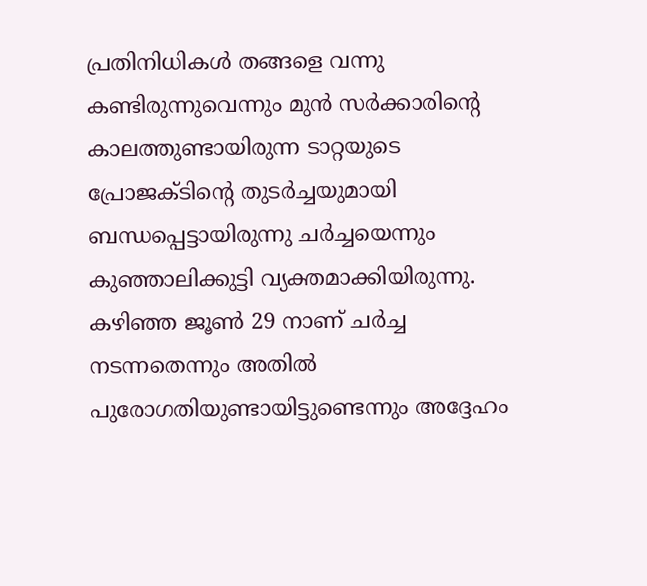പ്രതിനിധികൾ തങ്ങളെ വന്നു കണ്ടിരുന്നുവെന്നും മുൻ സർക്കാരിന്റെ കാലത്തുണ്ടായിരുന്ന ടാറ്റയുടെ പ്രോജക്ടിന്റെ തുടർച്ചയുമായി ബന്ധപ്പെട്ടായിരുന്നു ചർച്ചയെന്നും കുഞ്ഞാലിക്കുട്ടി വ്യക്തമാക്കിയിരുന്നു. കഴിഞ്ഞ ജൂൺ 29 നാണ് ചർച്ച നടന്നതെന്നും അതിൽ പുരോഗതിയുണ്ടായിട്ടുണ്ടെന്നും അദ്ദേഹം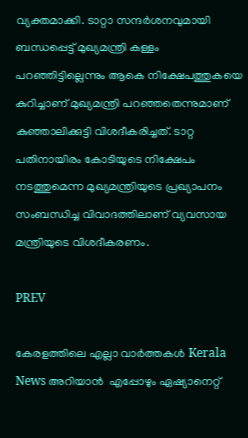വ്യക്തമാക്കി. ടാറ്റാ സന്ദർശനവുമായി ബന്ധപ്പെട്ട് മുഖ്യമന്ത്രി കള്ളം പറഞ്ഞിട്ടില്ലെന്നും ആകെ നിക്ഷേപത്തുകയെ കുറിച്ചാണ് മുഖ്യമന്ത്രി പറ‍ഞ്ഞതെന്നുമാണ് കുഞ്ഞാലിക്കുട്ടി വിശദീകരിച്ചത്. ടാറ്റ പതിനായിരം കോടിയുടെ നിക്ഷേപം നടത്തുമെന്ന മുഖ്യമന്ത്രിയുടെ പ്രഖ്യാപനം സംബന്ധിച്ച വിവാദത്തിലാണ് വ്യവസായ മന്ത്രിയുടെ വിശദീകരണം.

PREV

കേരളത്തിലെ എല്ലാ വാർത്തകൾ Kerala News അറിയാൻ  എപ്പോഴും ഏഷ്യാനെറ്റ്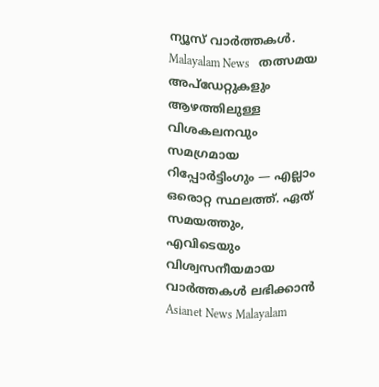ന്യൂസ് വാർത്തകൾ.  Malayalam News   തത്സമയ അപ്‌ഡേറ്റുകളും ആഴത്തിലുള്ള വിശകലനവും സമഗ്രമായ റിപ്പോർട്ടിംഗും — എല്ലാം ഒരൊറ്റ സ്ഥലത്ത്. ഏത് സമയത്തും, എവിടെയും വിശ്വസനീയമായ വാർത്തകൾ ലഭിക്കാൻ Asianet News Malayalam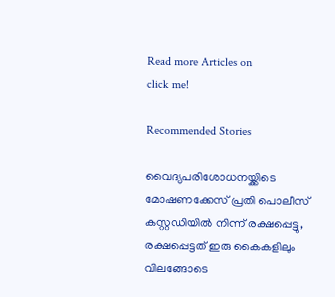Read more Articles on
click me!

Recommended Stories

വൈദ്യപരിശോധനയ്ക്കിടെ മോഷണക്കേസ് പ്രതി പൊലീസ് കസ്റ്റഡിയിൽ നിന്ന് രക്ഷപ്പെട്ടു, രക്ഷപ്പെട്ടത് ഇരു കൈകളിലും വിലങ്ങോടെ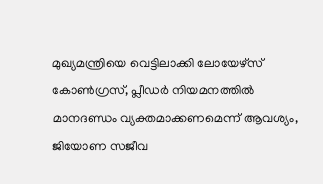മുഖ്യമന്ത്രിയെ വെട്ടിലാക്കി ലോയേഴ്സ് കോൺഗ്രസ്, പ്ലീഡർ നിയമനത്തിൽ മാനദണ്ഡം വ്യക്തമാക്കണമെന്ന് ആവശ്യം, ജിയോണ സജീവ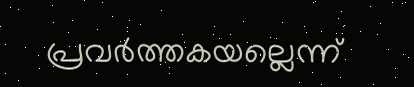പ്രവർത്തകയല്ലെന്ന്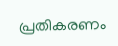പ്രതികരണം